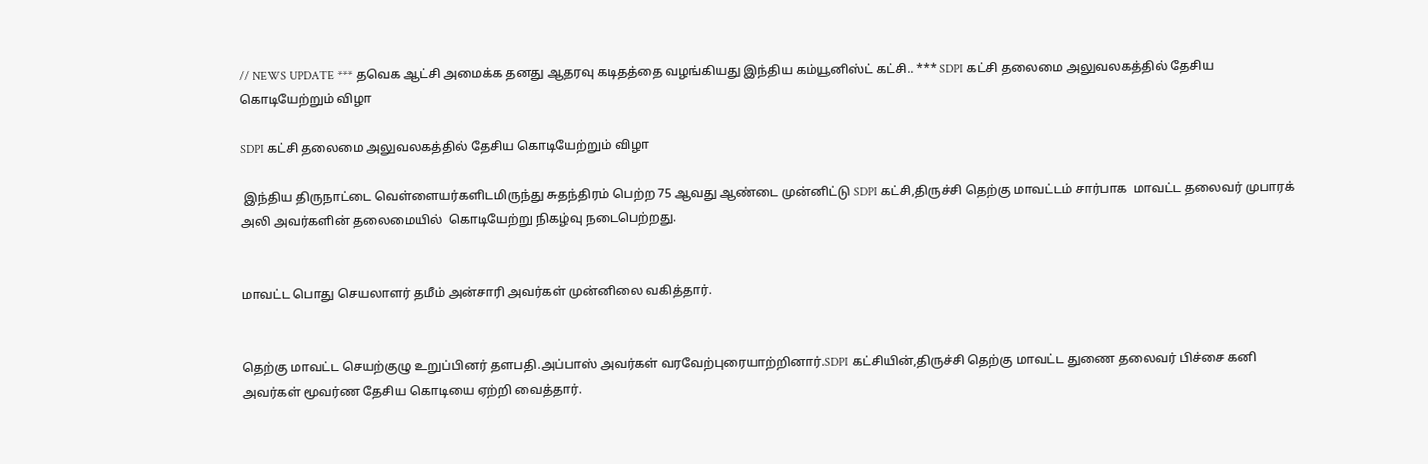// NEWS UPDATE *** தவெக ஆட்சி அமைக்க தனது ஆதரவு கடிதத்தை வழங்கியது இந்திய கம்யூனிஸ்ட் கட்சி.. *** SDPI கட்சி தலைமை அலுவலகத்தில் தேசிய கொடியேற்றும் விழா

SDPI கட்சி தலைமை அலுவலகத்தில் தேசிய கொடியேற்றும் விழா

 இந்திய திருநாட்டை வெள்ளையர்களிடமிருந்து சுதந்திரம் பெற்ற 75 ஆவது ஆண்டை முன்னிட்டு SDPI கட்சி,திருச்சி தெற்கு மாவட்டம் சார்பாக  மாவட்ட தலைவர் முபாரக் அலி அவர்களின் தலைமையில்  கொடியேற்று நிகழ்வு நடைபெற்றது.


மாவட்ட பொது செயலாளர் தமீம் அன்சாரி அவர்கள் முன்னிலை வகித்தார்.


தெற்கு மாவட்ட செயற்குழு உறுப்பினர் தளபதி.அப்பாஸ் அவர்கள் வரவேற்புரையாற்றினார்.SDPI கட்சியின்,திருச்சி தெற்கு மாவட்ட துணை தலைவர் பிச்சை கனி அவர்கள் மூவர்ண தேசிய கொடியை ஏற்றி வைத்தார்.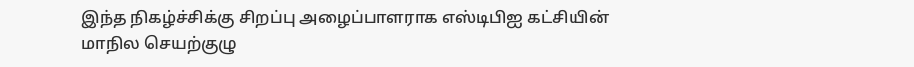இந்த நிகழ்ச்சிக்கு சிறப்பு அழைப்பாளராக எஸ்டிபிஐ கட்சியின் மாநில செயற்குழு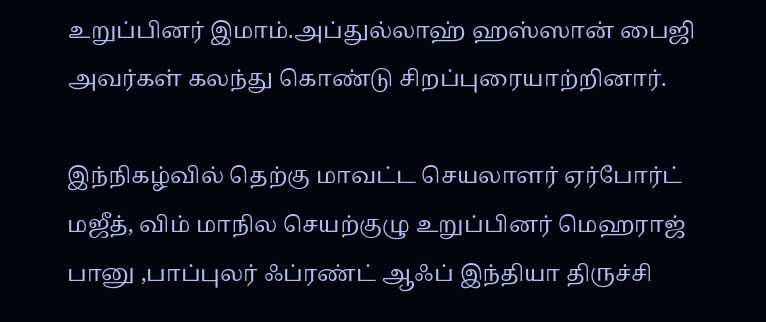உறுப்பினர் இமாம்.அப்துல்லாஹ் ஹஸ்ஸான் பைஜி அவர்கள் கலந்து கொண்டு சிறப்புரையாற்றினார்.

இந்நிகழ்வில் தெற்கு மாவட்ட செயலாளர் ஏர்போர்ட் மஜீத், விம் மாநில செயற்குழு உறுப்பினர் மெஹராஜ் பானு ,பாப்புலர் ஃப்ரண்ட் ஆஃப் இந்தியா திருச்சி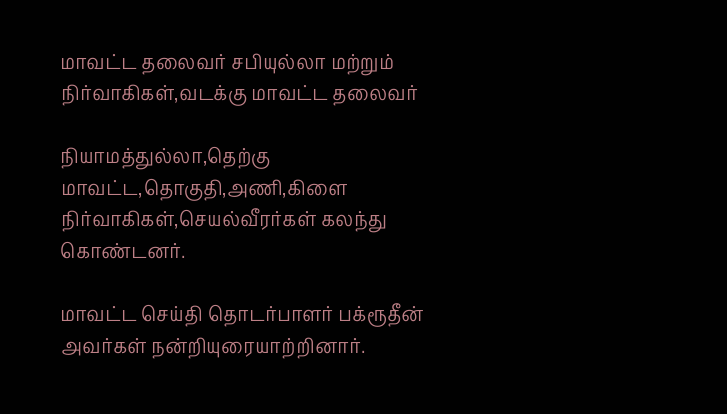மாவட்ட தலைவர் சபியுல்லா மற்றும் நிர்வாகிகள்,வடக்கு மாவட்ட தலைவர்

நியாமத்துல்லா,தெற்கு மாவட்ட,தொகுதி,அணி,கிளை நிர்வாகிகள்,செயல்வீரர்கள் கலந்து கொண்டனர்.

மாவட்ட செய்தி தொடர்பாளர் பக்ரூதீன் அவர்கள் நன்றியுரையாற்றினார்.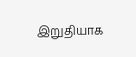இறுதியாக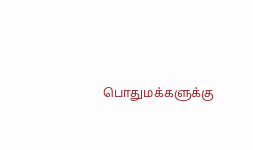பொதுமக்களுக்கு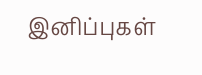இனிப்புகள்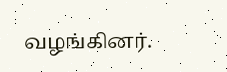வழங்கினர்.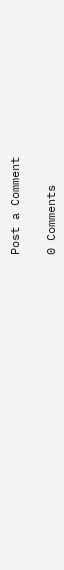Post a Comment

0 Comments